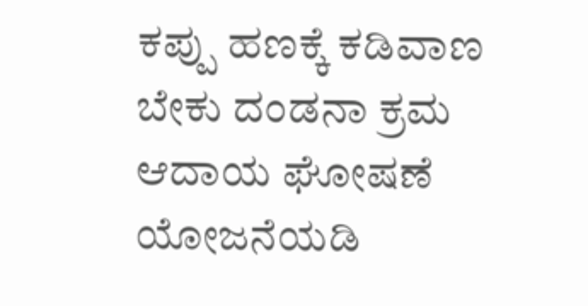ಕಪ್ಪು ಹಣಕ್ಕೆ ಕಡಿವಾಣ ಬೇಕು ದಂಡನಾ ಕ್ರಮ ಆದಾಯ ಘೋಷಣೆ ಯೋಜನೆಯಡಿ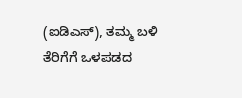(ಐಡಿಎಸ್‌), ತಮ್ಮ ಬಳಿ ತೆರಿಗೆಗೆ ಒಳಪಡದ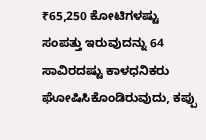₹65,250 ಕೋಟಿಗಳಷ್ಟು ಸಂಪತ್ತು ಇರುವುದನ್ನು 64 ಸಾವಿರದಷ್ಟು ಕಾಳಧನಿಕರು ಘೋಷಿಸಿಕೊಂಡಿರುವುದು, ಕಪ್ಪು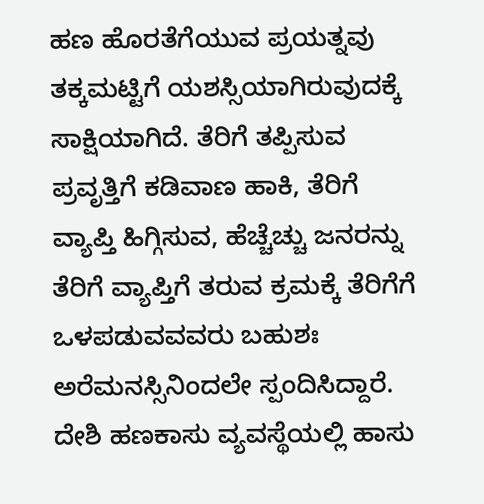ಹಣ ಹೊರತೆಗೆಯುವ ಪ್ರಯತ್ನವು ತಕ್ಕಮಟ್ಟಿಗೆ ಯಶಸ್ಸಿಯಾಗಿರುವುದಕ್ಕೆ ಸಾಕ್ಷಿಯಾಗಿದೆ. ತೆರಿಗೆ ತಪ್ಪಿಸುವ ಪ್ರವೃತ್ತಿಗೆ ಕಡಿವಾಣ ಹಾಕಿ, ತೆರಿಗೆ ವ್ಯಾಪ್ತಿ ಹಿಗ್ಗಿಸುವ, ಹೆಚ್ಚೆಚ್ಚು ಜನರನ್ನು ತೆರಿಗೆ ವ್ಯಾಪ್ತಿಗೆ ತರುವ ಕ್ರಮಕ್ಕೆ ತೆರಿಗೆಗೆ ಒಳಪಡುವವವರು ಬಹುಶಃ ಅರೆಮನಸ್ಸಿನಿಂದಲೇ ಸ್ಪಂದಿಸಿದ್ದಾರೆ. ದೇಶಿ ಹಣಕಾಸು ವ್ಯವಸ್ಥೆಯಲ್ಲಿ ಹಾಸು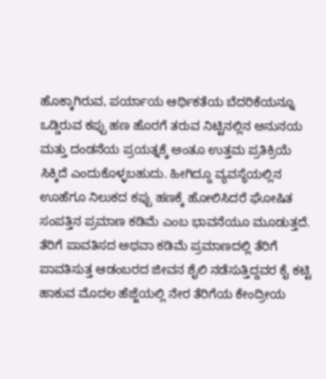ಹೊಕ್ಕಾಗಿರುವ, ಪರ್ಯಾಯ ಆರ್ಥಿಕತೆಯ ಬೆದರಿಕೆಯನ್ನೂ ಒಡ್ಡಿರುವ ಕಪ್ಪು ಹಣ ಹೊರಗೆ ತರುವ ನಿಟ್ಟಿನಲ್ಲಿನ ಅನುನಯ ಮತ್ತು ದಂಡನೆಯ ಪ್ರಯತ್ನಕ್ಕೆ ಅಂತೂ ಉತ್ತಮ ಪ್ರತಿಕ್ರಿಯೆ ಸಿಕ್ಕಿದೆ ಎಂದುಕೊಳ್ಳಬಹುದು. ಹೀಗಿದ್ದೂ ವ್ಯವಸ್ಥೆಯಲ್ಲಿನ ಊಹೆಗೂ ನಿಲುಕದ ಕಪ್ಪು ಹಣಕ್ಕೆ ಹೋಲಿಸಿದರೆ ಘೋಷಿತ ಸಂಪತ್ತಿನ ಪ್ರಮಾಣ ಕಡಿಮೆ ಎಂಬ ಭಾವನೆಯೂ ಮೂಡುತ್ತದೆ. ತೆರಿಗೆ ಪಾವತಿಸದ ಅಥವಾ ಕಡಿಮೆ ಪ್ರಮಾಣದಲ್ಲಿ ತೆರಿಗೆ ಪಾವತಿಸುತ್ತ ಆಡಂಬರದ ಜೀವನ ಶೈಲಿ ನಡೆಸುತ್ತಿದ್ದವರ ಕೈ ಕಟ್ಟಿ ಹಾಕುವ ಮೊದಲ ಹೆಜ್ಜೆಯಲ್ಲಿ ನೇರ ತೆರಿಗೆಯ ಕೇಂದ್ರೀಯ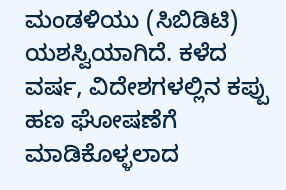ಮಂಡಳಿಯು (ಸಿಬಿಡಿಟಿ) ಯಶಸ್ವಿಯಾಗಿದೆ. ಕಳೆದ ವರ್ಷ, ವಿದೇಶಗಳಲ್ಲಿನ ಕಪ್ಪು ಹಣ ಘೋಷಣೆಗೆ ಮಾಡಿಕೊಳ್ಳಲಾದ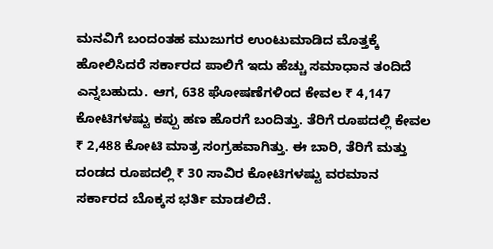ಮನವಿಗೆ ಬಂದಂತಹ ಮುಜುಗರ ಉಂಟುಮಾಡಿದ ಮೊತ್ತಕ್ಕೆ ಹೋಲಿಸಿದರೆ ಸರ್ಕಾರದ ಪಾಲಿಗೆ ಇದು ಹೆಚ್ಚು ಸಮಾಧಾನ ತಂದಿದೆ ಎನ್ನಬಹುದು. ಆಗ, 638 ಘೋಷಣೆಗಳಿಂದ ಕೇವಲ ₹ 4,147 ಕೋಟಿಗಳಷ್ಟು ಕಪ್ಪು ಹಣ ಹೊರಗೆ ಬಂದಿತ್ತು. ತೆರಿಗೆ ರೂಪದಲ್ಲಿ ಕೇವಲ ₹ 2,488 ಕೋಟಿ ಮಾತ್ರ ಸಂಗ್ರಹವಾಗಿತ್ತು. ಈ ಬಾರಿ, ತೆರಿಗೆ ಮತ್ತು ದಂಡದ ರೂಪದಲ್ಲಿ ₹ 30 ಸಾವಿರ ಕೋಟಿಗಳಷ್ಟು ವರಮಾನ ಸರ್ಕಾರದ ಬೊಕ್ಕಸ ಭರ್ತಿ ಮಾಡಲಿದೆ.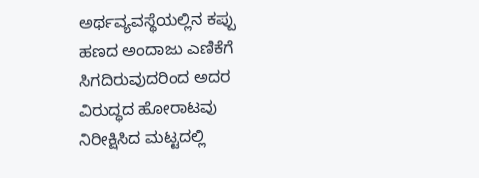ಅರ್ಥವ್ಯವಸ್ಥೆಯಲ್ಲಿನ ಕಪ್ಪು ಹಣದ ಅಂದಾಜು ಎಣಿಕೆಗೆ ಸಿಗದಿರುವುದರಿಂದ ಅದರ ವಿರುದ್ಧದ ಹೋರಾಟವು ನಿರೀಕ್ಷಿಸಿದ ಮಟ್ಟದಲ್ಲಿ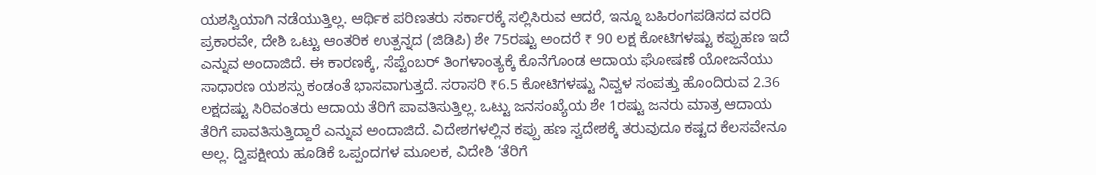ಯಶಸ್ವಿಯಾಗಿ ನಡೆಯುತ್ತಿಲ್ಲ. ಆರ್ಥಿಕ ಪರಿಣತರು ಸರ್ಕಾರಕ್ಕೆ ಸಲ್ಲಿಸಿರುವ ಆದರೆ, ಇನ್ನೂ ಬಹಿರಂಗಪಡಿಸದ ವರದಿ ಪ್ರಕಾರವೇ, ದೇಶಿ ಒಟ್ಟು ಆಂತರಿಕ ಉತ್ಪನ್ನದ (ಜಿಡಿಪಿ) ಶೇ 75ರಷ್ಟು ಅಂದರೆ ₹ 90 ಲಕ್ಷ ಕೋಟಿಗಳಷ್ಟು ಕಪ್ಪುಹಣ ಇದೆ ಎನ್ನುವ ಅಂದಾಜಿದೆ. ಈ ಕಾರಣಕ್ಕೆ, ಸೆಪ್ಟೆಂಬರ್‌ ತಿಂಗಳಾಂತ್ಯಕ್ಕೆ ಕೊನೆಗೊಂಡ ಆದಾಯ ಘೋಷಣೆ ಯೋಜನೆಯು ಸಾಧಾರಣ ಯಶಸ್ಸು ಕಂಡಂತೆ ಭಾಸವಾಗುತ್ತದೆ. ಸರಾಸರಿ ₹6.5 ಕೋಟಿಗಳಷ್ಟು ನಿವ್ವಳ ಸಂಪತ್ತು ಹೊಂದಿರುವ 2.36 ಲಕ್ಷದಷ್ಟು ಸಿರಿವಂತರು ಆದಾಯ ತೆರಿಗೆ ಪಾವತಿಸುತ್ತಿಲ್ಲ. ಒಟ್ಟು ಜನಸಂಖ್ಯೆಯ ಶೇ 1ರಷ್ಟು ಜನರು ಮಾತ್ರ ಆದಾಯ ತೆರಿಗೆ ಪಾವತಿಸುತ್ತಿದ್ದಾರೆ ಎನ್ನುವ ಅಂದಾಜಿದೆ. ವಿದೇಶಗಳಲ್ಲಿನ ಕಪ್ಪು ಹಣ ಸ್ವದೇಶಕ್ಕೆ ತರುವುದೂ ಕಷ್ಟದ ಕೆಲಸವೇನೂ ಅಲ್ಲ. ದ್ವಿಪಕ್ಷೀಯ ಹೂಡಿಕೆ ಒಪ್ಪಂದಗಳ ಮೂಲಕ, ವಿದೇಶಿ ‘ತೆರಿಗೆ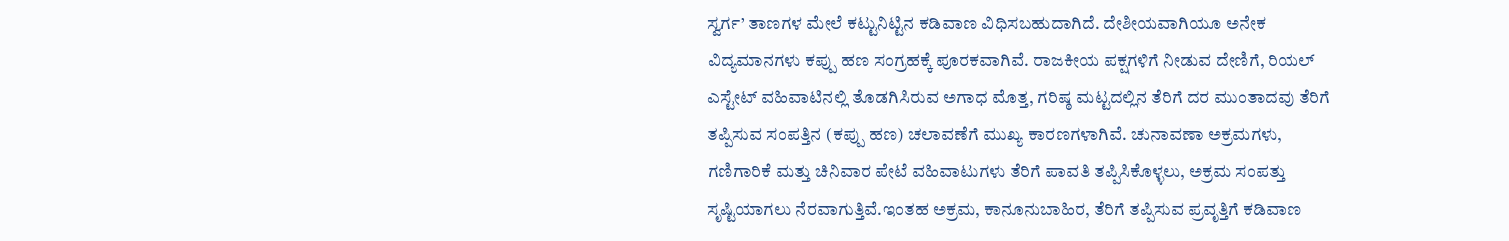ಸ್ವರ್ಗ’ ತಾಣಗಳ ಮೇಲೆ ಕಟ್ಟುನಿಟ್ಟಿನ ಕಡಿವಾಣ ವಿಧಿಸಬಹುದಾಗಿದೆ. ದೇಶೀಯವಾಗಿಯೂ ಅನೇಕ ವಿದ್ಯಮಾನಗಳು ಕಪ್ಪು ಹಣ ಸಂಗ್ರಹಕ್ಕೆ ಪೂರಕವಾಗಿವೆ. ರಾಜಕೀಯ ಪಕ್ಷಗಳಿಗೆ ನೀಡುವ ದೇಣಿಗೆ, ರಿಯಲ್‌ ಎಸ್ಟೇಟ್‌ ವಹಿವಾಟಿನಲ್ಲಿ ತೊಡಗಿಸಿರುವ ಅಗಾಧ ಮೊತ್ತ, ಗರಿಷ್ಠ ಮಟ್ಟದಲ್ಲಿನ ತೆರಿಗೆ ದರ ಮುಂತಾದವು ತೆರಿಗೆ ತಪ್ಪಿಸುವ ಸಂಪತ್ತಿನ (ಕಪ್ಪು ಹಣ) ಚಲಾವಣೆಗೆ ಮುಖ್ಯ ಕಾರಣಗಳಾಗಿವೆ. ಚುನಾವಣಾ ಅಕ್ರಮಗಳು, ಗಣಿಗಾರಿಕೆ ಮತ್ತು ಚಿನಿವಾರ ಪೇಟೆ ವಹಿವಾಟುಗಳು ತೆರಿಗೆ ಪಾವತಿ ತಪ್ಪಿಸಿಕೊಳ್ಳಲು, ಅಕ್ರಮ ಸಂಪತ್ತು ಸೃಷ್ಟಿಯಾಗಲು ನೆರವಾಗುತ್ತಿವೆ.ಇಂತಹ ಅಕ್ರಮ, ಕಾನೂನುಬಾಹಿರ, ತೆರಿಗೆ ತಪ್ಪಿಸುವ ಪ್ರವೃತ್ತಿಗೆ ಕಡಿವಾಣ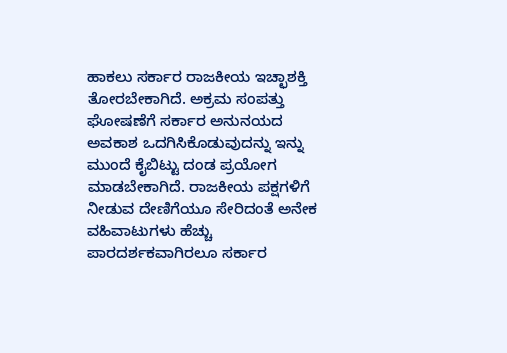ಹಾಕಲು ಸರ್ಕಾರ ರಾಜಕೀಯ ಇಚ್ಛಾಶಕ್ತಿ ತೋರಬೇಕಾಗಿದೆ. ಅಕ್ರಮ ಸಂಪತ್ತು ಘೋಷಣೆಗೆ ಸರ್ಕಾರ ಅನುನಯದ ಅವಕಾಶ ಒದಗಿಸಿಕೊಡುವುದನ್ನು ಇನ್ನು ಮುಂದೆ ಕೈಬಿಟ್ಟು ದಂಡ ಪ್ರಯೋಗ ಮಾಡಬೇಕಾಗಿದೆ. ರಾಜಕೀಯ ಪಕ್ಷಗಳಿಗೆ ನೀಡುವ ದೇಣಿಗೆಯೂ ಸೇರಿದಂತೆ ಅನೇಕ ವಹಿವಾಟುಗಳು ಹೆಚ್ಚು ಪಾರದರ್ಶಕವಾಗಿರಲೂ ಸರ್ಕಾರ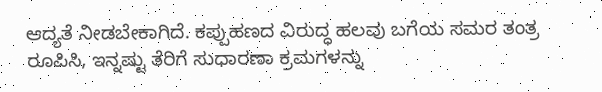ಆದ್ಯತೆ ನೀಡಬೇಕಾಗಿದೆ. ಕಪ್ಪುಹಣದ ವಿರುದ್ಧ ಹಲವು ಬಗೆಯ ಸಮರ ತಂತ್ರ ರೂಪಿಸಿ, ಇನ್ನಷ್ಟು ತೆರಿಗೆ ಸುಧಾರಣಾ ಕ್ರಮಗಳನ್ನು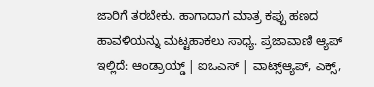ಜಾರಿಗೆ ತರಬೇಕು. ಹಾಗಾದಾಗ ಮಾತ್ರ ಕಪ್ಪು ಹಣದ ಹಾವಳಿಯನ್ನು ಮಟ್ಟಹಾಕಲು ಸಾಧ್ಯ. ಪ್ರಜಾವಾಣಿ ಆ್ಯಪ್ ಇಲ್ಲಿದೆ: ಆಂಡ್ರಾಯ್ಡ್ | ಐಒಎಸ್ | ವಾಟ್ಸ್ಆ್ಯಪ್, ಎಕ್ಸ್,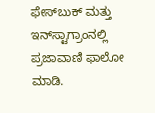ಫೇಸ್‌ಬುಕ್ ಮತ್ತು ಇನ್‌ಸ್ಟಾಗ್ರಾಂನಲ್ಲಿ ಪ್ರಜಾವಾಣಿ ಫಾಲೋ ಮಾಡಿ.